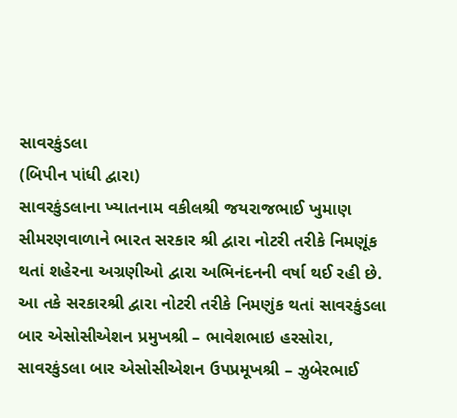સાવરકુંડલા
(બિપીન પાંધી દ્વારા)
સાવરકુંડલાના ખ્યાતનામ વકીલશ્રી જયરાજભાઈ ખુમાણ સીમરણવાળાને ભારત સરકાર શ્રી દ્વારા નોટરી તરીકે નિમણૂંક થતાં શહેરના અગ્રણીઓ દ્વારા અભિનંદનની વર્ષા થઈ રહી છે.
આ તકે સરકારશ્રી દ્વારા નોટરી તરીકે નિમણુંક થતાં સાવરકુંડલા બાર એસોસીએશન પ્રમુખશ્રી – ભાવેશભાઇ હરસોરા, સાવરકુંડલા બાર એસોસીએશન ઉપપ્રમૂખશ્રી – ઝુબેરભાઈ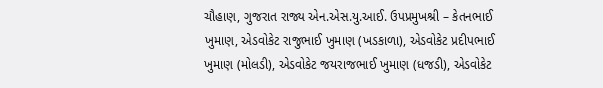ચૌહાણ, ગુજરાત રાજ્ય એન.એસ.યુ.આઈ. ઉપપ્રમુખશ્રી – કેતનભાઈ ખુમાણ, એડવોકેટ રાજુભાઈ ખુમાણ (ખડકાળા), એડવોકેટ પ્રદીપભાઈ ખુમાણ (મોલડી), એડવોકેટ જયરાજભાઈ ખુમાણ (ધજડી), એડવોકેટ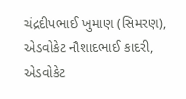ચંદ્રદીપભાઈ ખુમાણ (સિમરણ), એડવોકેટ નૌશાદભાઈ કાદરી, એડવોકેટ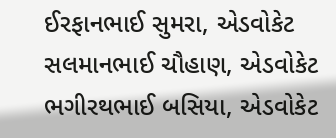ઈરફાનભાઈ સુમરા, એડવોકેટ સલમાનભાઈ ચૌહાણ, એડવોકેટ ભગીરથભાઈ બસિયા, એડવોકેટ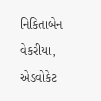નિકિતાબેન વેકરીયા, એડવોકેટ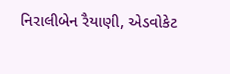નિરાલીબેન રૈયાણી, એડવોકેટ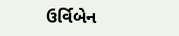ઉર્વિબેન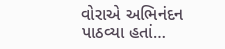વોરાએ અભિનંદન પાઠવ્યા હતાં…